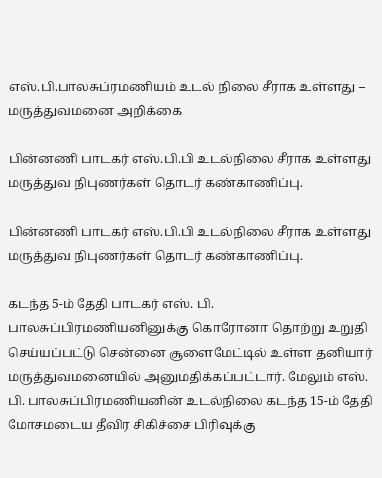எஸ்.பி.பாலசுப்ரமணியம் உடல் நிலை சீராக உள்ளது – மருத்துவமனை அறிக்கை

பின்னணி பாடகர் எஸ்.பி.பி உடல்நிலை சீராக உள்ளது மருத்துவ நிபுணர்கள் தொடர் கண்காணிப்பு.

பின்னணி பாடகர் எஸ்.பி.பி உடல்நிலை சீராக உள்ளது மருத்துவ நிபுணர்கள் தொடர் கண்காணிப்பு.

கடந்த 5-ம் தேதி பாடகர் எஸ். பி. பாலசுப்பிரமணியனினுக்கு கொரோனா தொற்று உறுதி செய்யப்பட்டு சென்னை சூளைமேட்டில் உள்ள தனியார் மருத்துவமனையில் அனுமதிக்கப்பட்டார். மேலும் எஸ். பி. பாலசுப்பிரமணியனின் உடல்நிலை கடந்த 15-ம் தேதி மோசமடைய தீவிர சிகிச்சை பிரிவுக்கு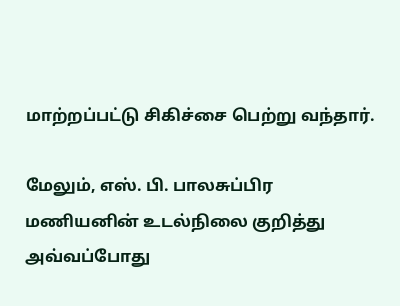மாற்றப்பட்டு சிகிச்சை பெற்று வந்தார்.

மேலும், எஸ். பி. பாலசுப்பிர மணியனின் உடல்நிலை குறித்து அ‌வ்வ‌ப்போது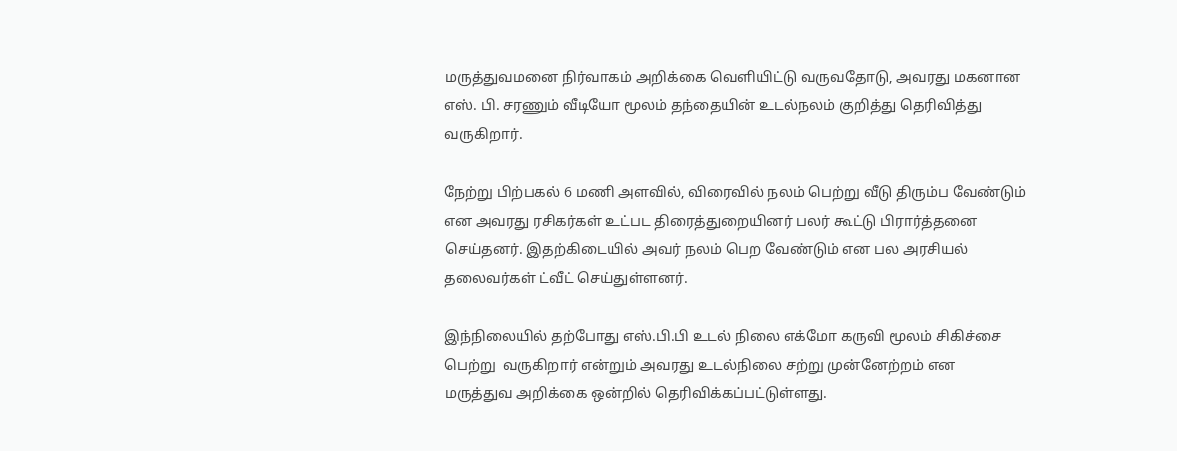மருத்துவமனை நிர்வாகம் அறிக்கை வெளியிட்டு வருவதோடு, அவரது மகனான எஸ். பி. சரணும் வீடியோ மூலம் தந்தையின் உடல்நலம் குறித்து தெரிவித்து வருகிறார்.

நேற்று பிற்பகல் 6 மணி அளவில், விரைவில் நலம் பெற்று வீடு திரும்ப வேண்டும் என அவரது ரசிகர்கள் உட்பட திரைத்துறையினர் பலர் கூட்டு பிரார்த்தனை செய்தனர். இதற்கிடையில் அவர் நலம் பெற வேண்டும் என பல அரசியல் தலைவர்கள் ட்வீட் செய்துள்ளனர்.

இந்நிலையில் தற்போது எஸ்.பி.பி உடல் நிலை எக்மோ கருவி மூலம் சிகிச்சை பெற்று  வருகிறார் என்றும் அவரது உடல்நிலை சற்று முன்னேற்றம் என மருத்துவ அறிக்கை ஒன்றில் தெரிவிக்கப்பட்டுள்ளது.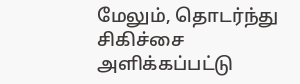மேலும், தொடர்ந்து சிகிச்சை அளிக்கப்பட்டு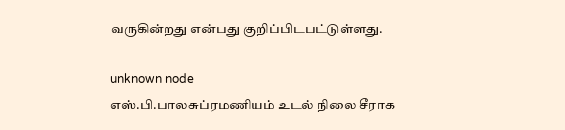வருகின்றது என்பது குறிப்பிடபட்டுள்ளது.

unknown node
எஸ்.பி.பாலசுப்ரமணியம் உடல் நிலை சீராக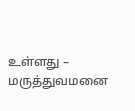உள்ளது – மருத்துவமனை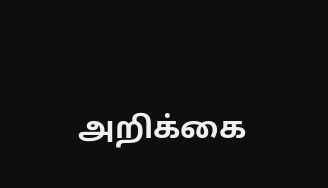அறிக்கை